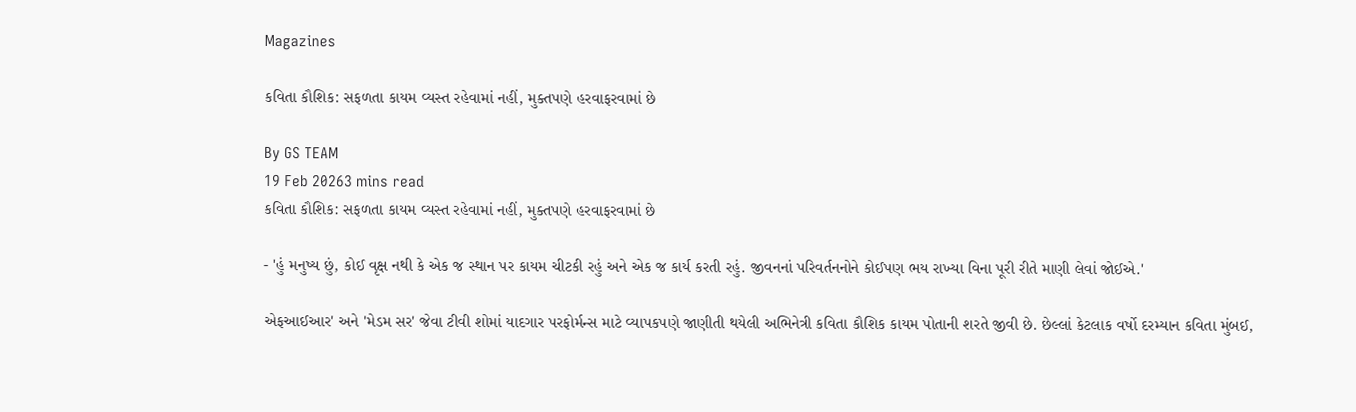Magazines

કવિતા કૌશિક: સફળતા કાયમ વ્યસ્ત રહેવામાં નહીં, મુક્તપણે હરવાફરવામાં છે

By GS TEAM
19 Feb 20263 mins read
કવિતા કૌશિક: સફળતા કાયમ વ્યસ્ત રહેવામાં નહીં, મુક્તપણે હરવાફરવામાં છે

- 'હું મનુષ્ય છું, કોઈ વૃક્ષ નથી કે એક જ સ્થાન પર કાયમ ચીટકી રહું અને એક જ કાર્ય કરતી રહું. જીવનનાં પરિવર્તનનોને કોઈપણ ભય રાખ્યા વિના પૂરી રીતે માણી લેવાં જોઈએ.'

એફઆઈઆર' અને 'મેડમ સર' જેવા ટીવી શોમાં યાદગાર પરફોર્મન્સ માટે વ્યાપકપણે જાણીતી થયેલી અભિનેત્રી કવિતા કૌશિક કાયમ પોતાની શરતે જીવી છે. છેલ્લાં કેટલાક વર્ષો દરમ્યાન કવિતા મુંબઈ,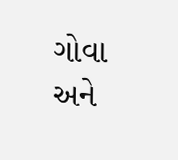ગોવા અને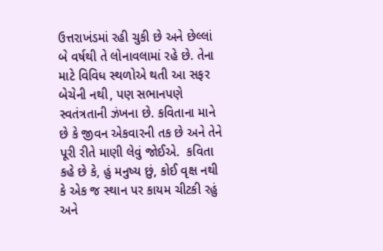ઉત્તરાખંડમાં રહી ચુકી છે અને છેલ્લાં બે વર્ષથી તે લોનાવલામાં રહે છે. તેના માટે વિવિધ સ્થળોએ થતી આ સફર બેચેની નથી, પણ સભાનપણે સ્વતંત્રતાની ઝંખના છે. કવિતાના માને છે કે જીવન એકવારની તક છે અને તેને પૂરી રીતે માણી લેવું જોઈએ.  કવિતા કહે છે કે, હું મનુષ્ય છું, કોઈ વૃક્ષ નથી કે એક જ સ્થાન પર કાયમ ચીટકી રહું અને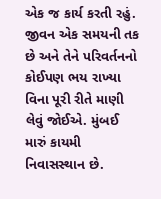એક જ કાર્ય કરતી રહું. જીવન એક સમયની તક છે અને તેને પરિવર્તનનો કોઈપણ ભય રાખ્યા વિના પૂરી રીતે માણી લેવું જોઈએ. મુંબઈ મારું કાયમી નિવાસસ્થાન છે.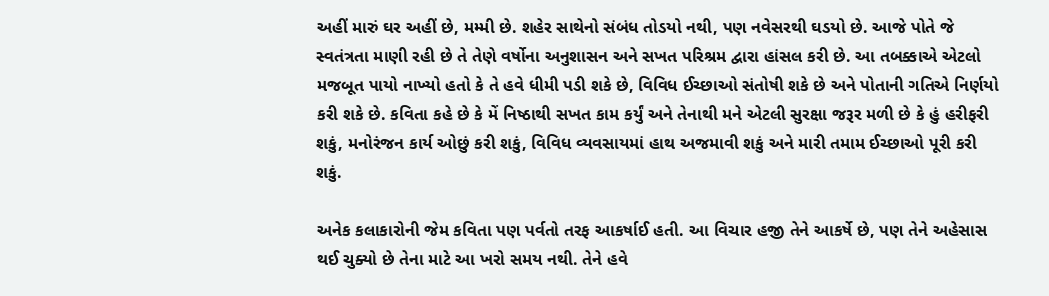અહીં મારું ઘર અહીં છે, મમ્મી છે. શહેર સાથેનો સંબંધ તોડયો નથી, પણ નવેસરથી ઘડયો છે. આજે પોતે જે સ્વતંત્રતા માણી રહી છે તે તેણે વર્ષોના અનુશાસન અને સખત પરિશ્રમ દ્વારા હાંસલ કરી છે. આ તબક્કાએ એટલો મજબૂત પાયો નાખ્યો હતો કે તે હવે ધીમી પડી શકે છે, વિવિધ ઈચ્છાઓ સંતોષી શકે છે અને પોતાની ગતિએ નિર્ણયો કરી શકે છે. કવિતા કહે છે કે મેં નિષ્ઠાથી સખત કામ કર્યું અને તેનાથી મને એટલી સુરક્ષા જરૂર મળી છે કે હું હરીફરી શકું, મનોરંજન કાર્ય ઓછું કરી શકું, વિવિધ વ્યવસાયમાં હાથ અજમાવી શકું અને મારી તમામ ઈચ્છાઓ પૂરી કરી શકું.

અનેક કલાકારોની જેમ કવિતા પણ પર્વતો તરફ આકર્ષાઈ હતી. આ વિચાર હજી તેને આકર્ષે છે, પણ તેને અહેસાસ થઈ ચુક્યો છે તેના માટે આ ખરો સમય નથી. તેને હવે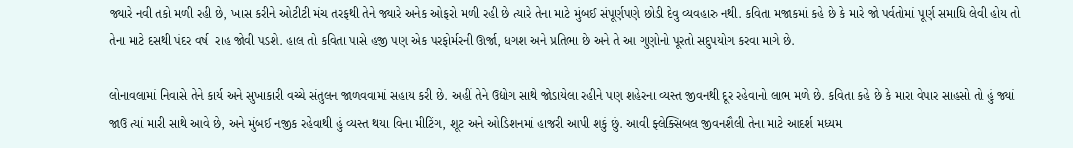જ્યારે નવી તકો મળી રહી છે, ખાસ કરીને ઓટીટી મંચ તરફથી તેને જ્યારે અનેક ઓફરો મળી રહી છે ત્યારે તેના માટે મુંબઈ સંપૂર્ણપણે છોડી દેવુ વ્યવહારુ નથી. કવિતા મજાકમાં કહે છે કે મારે જો પર્વતોમાં પૂર્ણ સમાધિ લેવી હોય તો તેના માટે દસથી પંદર વર્ષ  રાહ જોવી પડશે. હાલ તો કવિતા પાસે હજી પણ એક પરફોર્મરની ઊર્જા, ધગશ અને પ્રતિભા છે અને તે આ ગુણોનો પૂરતો સદુપયોગ કરવા માગે છે.

લોનાવલામાં નિવાસે તેને કાર્ય અને સુખાકારી વચ્ચે સંતુલન જાળવવામાં સહાય કરી છે. અહીં તેને ઉદ્યોગ સાથે જોડાયેલા રહીને પણ શહેરના વ્યસ્ત જીવનથી દૂર રહેવાનો લાભ મળે છે. કવિતા કહે છે કે મારા વેપાર સાહસો તો હું જ્યાં જાઉ ત્યાં મારી સાથે આવે છે, અને મુંબઈ નજીક રહેવાથી હું વ્યસ્ત થયા વિના મીટિંગ, શૂટ અને ઓડિશનમાં હાજરી આપી શકું છું. આવી ફ્લેક્સિબલ જીવનશૈલી તેના માટે આદર્શ મધ્યમ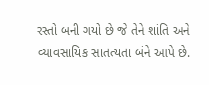રસ્તો બની ગયો છે જે તેને શાંતિ અને વ્યાવસાયિક સાતત્યતા બંને આપે છે.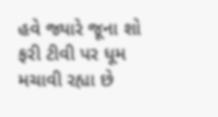હવે જ્યારે જૂના શો ફરી ટીવી પર ધૂમ મચાવી રહ્યા છે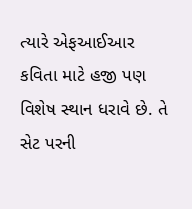ત્યારે એફઆઈઆર કવિતા માટે હજી પણ વિશેષ સ્થાન ધરાવે છે. તે સેટ પરની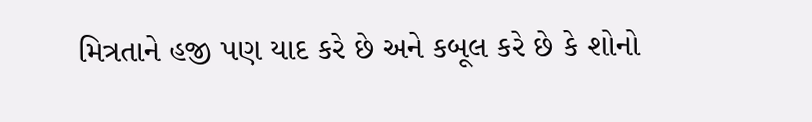મિત્રતાને હજી પણ યાદ કરે છે અને કબૂલ કરે છે કે શોનો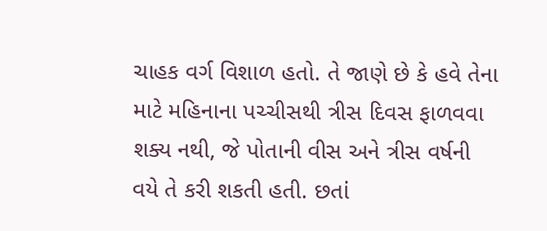ચાહક વર્ગ વિશાળ હતો. તે જાણે છે કે હવે તેના માટે મહિનાના પચ્ચીસથી ત્રીસ દિવસ ફાળવવા શક્ય નથી, જે પોતાની વીસ અને ત્રીસ વર્ષની વયે તે કરી શકતી હતી. છતાં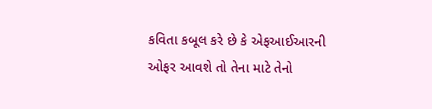કવિતા કબૂલ કરે છે કે એફઆઈઆરની ઓફર આવશે તો તેના માટે તેનો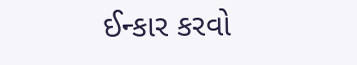ઈન્કાર કરવો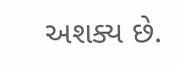અશક્ય છે.